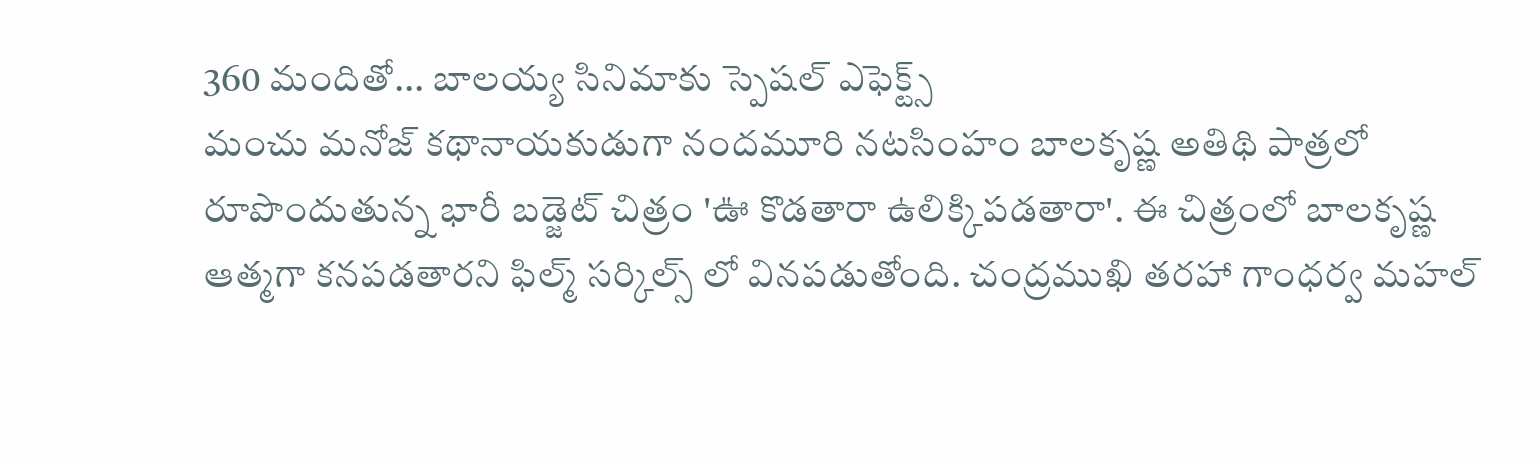360 మందితో... బాలయ్య సినిమాకు స్పెషల్ ఎఫెక్ట్స్
మంచు మనోజ్ కథానాయకుడుగా నందమూరి నటసింహం బాలకృష్ణ అతిథి పాత్రలో రూపొందుతున్న భారీ బడ్జెట్ చిత్రం 'ఊ కొడతారా ఉలిక్కిపడతారా'. ఈ చిత్రంలో బాలకృష్ణ ఆత్మగా కనపడతారని ఫిల్మ్ సర్కిల్స్ లో వినపడుతోంది. చంద్రముఖి తరహా గాంధర్వ మహల్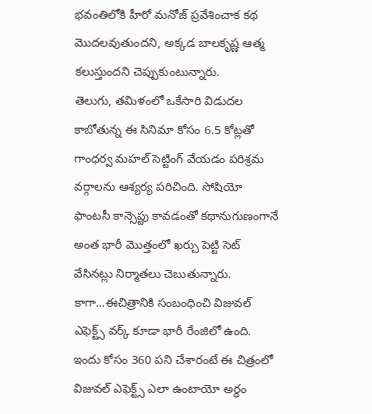భవంతిలోకి హీరో మనోజ్ ప్రవేశించాక కథ మొదలవుతుందని, అక్కడ బాలకృష్ణ ఆత్మ కలుస్తుందని చెప్పుకుంటున్నారు.
తెలుగు, తమిళంలో ఒకేసారి విడుదల కాబోతున్న ఈ సినిమా కోసం 6.5 కోట్లతో గాంధర్వ మహల్ సెట్టింగ్ వేయడం పరిశ్రమ వర్గాలను ఆశ్యర్య పరిచింది. సోషియో ఫాంటసీ కాన్సెప్టు కావడంతో కథానుగుణంగానే అంత భారీ మొత్తంలో ఖర్చు పెట్టి సెట్ వేసినట్లు నిర్మాతలు చెబుతున్నారు.
కాగా...ఈచిత్రానికి సంబంధించి విజువల్ ఎఫెక్ట్స్ వర్క్ కూడా భారీ రేంజిలో ఉంది. ఇందు కోసం 360 పని చేశారంటే ఈ చిత్రంలో విజువల్ ఎఫెక్ట్స్ ఎలా ఉంటాయో అర్థం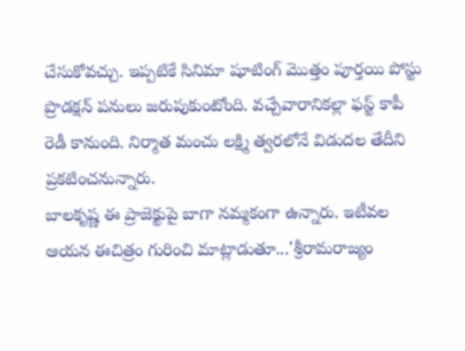చేసుకోవచ్చు. ఇప్పటికే సినిమా షూటింగ్ మొత్తం పూర్తయి పోస్టు ప్రొడక్షన్ పనులు జరుపుకుంటోంది. వచ్చేవారానికల్లా ఫస్ట్ కాపీ రెడీ కానుంది. నిర్మాత మంచు లక్ష్మి త్వరలోనే విడుదల తేదీని ప్రకటించనున్నారు.
బాలకృష్ణ ఈ ప్రాజెక్టుపై బాగా నమ్మకంగా ఉన్నారు. ఇటీవల ఆయన ఈచిత్రం గురించి మాట్లాడుతూ...'శ్రీరామరాజ్యం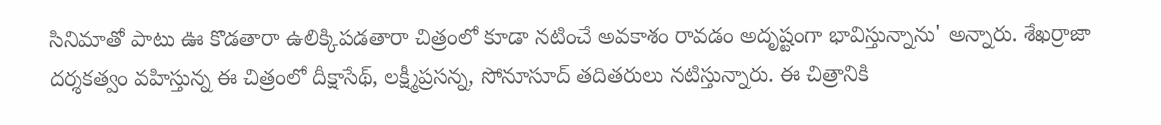సినిమాతో పాటు ఊ కొడతారా ఉలిక్కిపడతారా చిత్రంలో కూడా నటించే అవకాశం రావడం అదృష్టంగా భావిస్తున్నాను' అన్నారు. శేఖర్రాజా దర్శకత్వం వహిస్తున్న ఈ చిత్రంలో దీక్షాసేథ్, లక్ష్మీప్రసన్న, సోనూసూద్ తదితరులు నటిస్తున్నారు. ఈ చిత్రానికి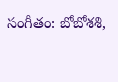సంగీతం: బోబోశశి,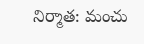నిర్మాత: మంచు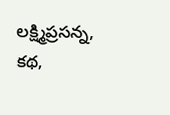లక్ష్మిప్రసన్న, కథ,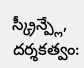స్క్రీన్ప్లే, దర్శకత్వం: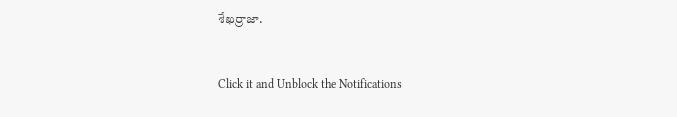శేఖర్రాజా.


Click it and Unblock the Notifications